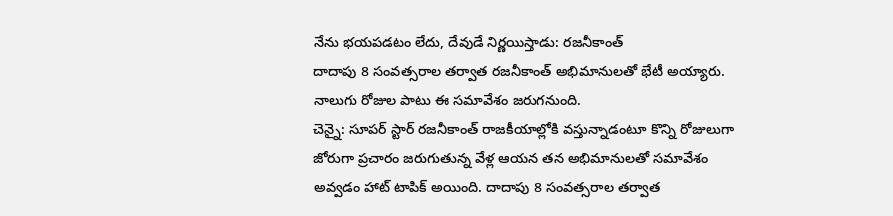నేను భయపడటం లేదు, దేవుడే నిర్ణయిస్తాడు: రజనీకాంత్
దాదాపు 8 సంవత్సరాల తర్వాత రజనీకాంత్ అభిమానులతో భేటీ అయ్యారు. నాలుగు రోజుల పాటు ఈ సమావేశం జరుగనుంది.
చెన్నై: సూపర్ స్టార్ రజనీకాంత్ రాజకీయాల్లోకి వస్తున్నాడంటూ కొన్ని రోజులుగా జోరుగా ప్రచారం జరుగుతున్న వేళ్ల ఆయన తన అభిమానులతో సమావేశం అవ్వడం హాట్ టాపిక్ అయింది. దాదాపు 8 సంవత్సరాల తర్వాత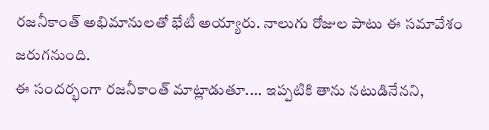రజనీకాంత్ అభిమానులతో భేటీ అయ్యారు. నాలుగు రోజుల పాటు ఈ సమావేశం జరుగనుంది.
ఈ సందర్భంగా రజనీకాంత్ మాట్లాడుతూ.... ఇప్పటికి తాను నటుడినేనని,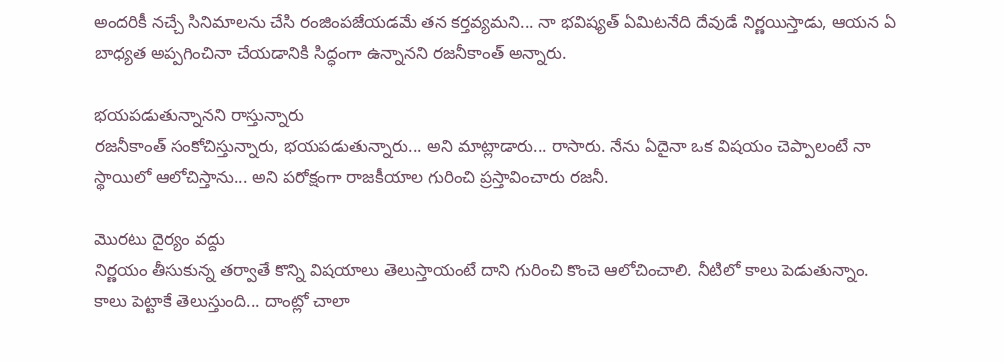అందరికీ నచ్చే సినిమాలను చేసి రంజింపజేయడమే తన కర్తవ్యమని... నా భవిష్యత్ ఏమిటనేది దేవుడే నిర్ణయిస్తాడు, ఆయన ఏ బాధ్యత అప్పగించినా చేయడానికి సిద్ధంగా ఉన్నానని రజనీకాంత్ అన్నారు.

భయపడుతున్నానని రాస్తున్నారు
రజనీకాంత్ సంకోచిస్తున్నారు, భయపడుతున్నారు... అని మాట్లాడారు... రాసారు. నేను ఏదైనా ఒక విషయం చెప్పాలంటే నా స్థాయిలో ఆలోచిస్తాను... అని పరోక్షంగా రాజకీయాల గురించి ప్రస్తావించారు రజనీ.

మొరటు దైర్యం వద్దు
నిర్ణయం తీసుకున్న తర్వాతే కొన్ని విషయాలు తెలుస్తాయంటే దాని గురించి కొంచె ఆలోచించాలి. నీటిలో కాలు పెడుతున్నాం. కాలు పెట్టాకే తెలుస్తుంది... దాంట్లో చాలా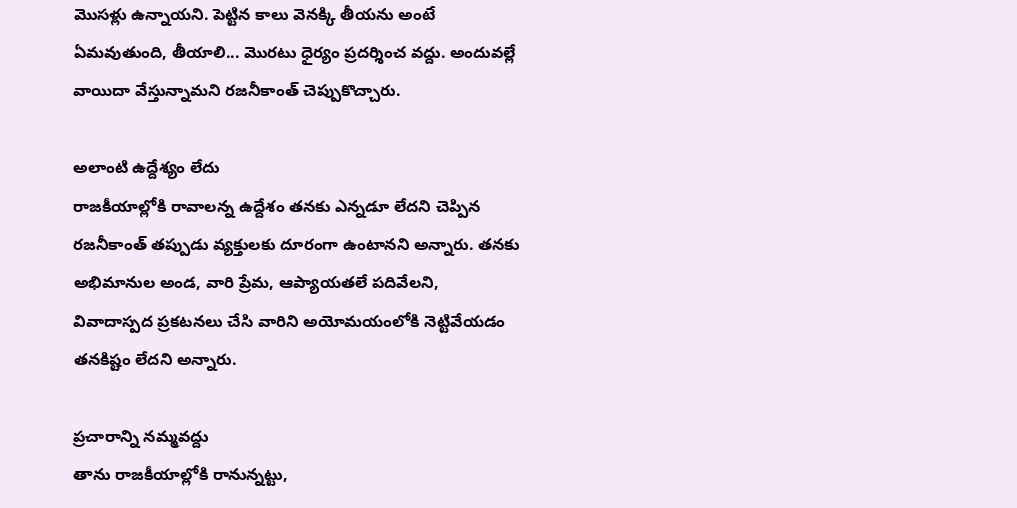మొసళ్లు ఉన్నాయని. పెట్టిన కాలు వెనక్కి తీయను అంటే ఏమవుతుంది, తీయాలి... మొరటు ధైర్యం ప్రదర్శించ వద్దు. అందువల్లే వాయిదా వేస్తున్నామని రజనీకాంత్ చెప్పుకొచ్చారు.

అలాంటి ఉద్దేశ్యం లేదు
రాజకీయాల్లోకి రావాలన్న ఉద్దేశం తనకు ఎన్నడూ లేదని చెప్పిన రజనీకాంత్ తప్పుడు వ్యక్తులకు దూరంగా ఉంటానని అన్నారు. తనకు అభిమానుల అండ, వారి ప్రేమ, ఆప్యాయతలే పదివేలని, వివాదాస్పద ప్రకటనలు చేసి వారిని అయోమయంలోకి నెట్టివేయడం తనకిష్టం లేదని అన్నారు.

ప్రచారాన్ని నమ్మవద్దు
తాను రాజకీయాల్లోకి రానున్నట్టు,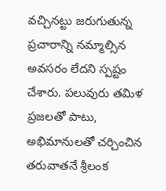వచ్చినట్టు జరుగుతున్న ప్రచారాన్ని నమ్మాల్సిన అవసరం లేదని స్పష్టం చేశారు. పలువురు తమిళ ప్రజలతో పాటు, అభిమానులతో చర్చించిన తరువాతనే శ్రీలంక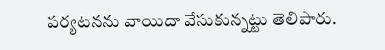పర్యటనను వాయిదా వేసుకున్నట్టు తెలిపారు.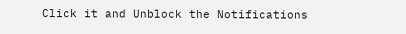Click it and Unblock the Notifications